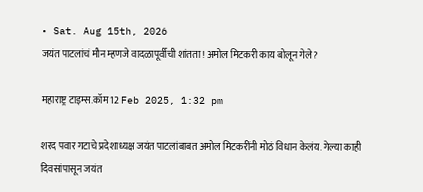• Sat. Aug 15th, 2026
जयंत पाटलांचं मौन म्हणजे वादळापूर्वीची शांतता! अमोल मिटकरी काय बोलून गेले?

महाराष्ट्र टाइम्स.कॉम 12 Feb 2025, 1:32 pm

शरद पवार गटाचे प्रदेशाध्यक्ष जयंत पाटलांबाबत अमोल मिटकरींनी मोठं विधान केलंय. गेल्या काही दिवसांपासून जयंत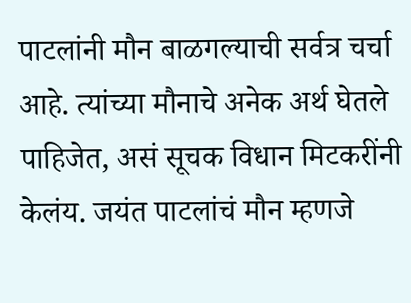पाटलांनी मौन बाळगल्याची सर्वत्र चर्चा आहे. त्यांच्या मौनाचे अनेक अर्थ घेतले पाहिजेत, असं सूचक विधान मिटकरींनी केलंय. जयंत पाटलांचं मौन म्हणजे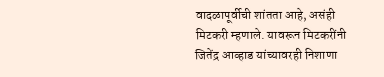वादळापूर्वीची शांतता आहे, असंही मिटकरी म्हणाले. यावरून मिटकरींनी जितेंद्र आव्हाड यांच्यावरही निशाणा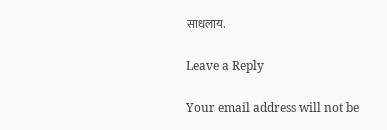साधलाय.

Leave a Reply

Your email address will not be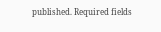published. Required fields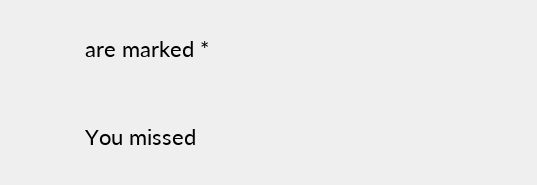are marked *

You missed